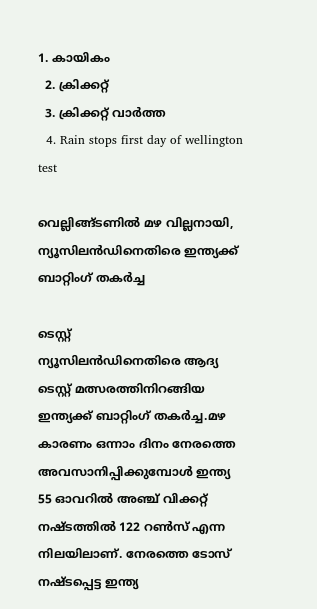1. കായികം
  2. ക്രിക്കറ്റ്‌
  3. ക്രിക്കറ്റ്‌ വാര്‍ത്ത
  4. Rain stops first day of wellington test

വെല്ലിങ്ങ്ടണിൽ മഴ വില്ലനായി, ന്യൂസിലൻഡിനെതിരെ ഇന്ത്യക്ക് ബാറ്റിംഗ് തകർച്ച

ടെസ്റ്റ്
ന്യൂസിലൻഡിനെതിരെ ആദ്യ ടെസ്റ്റ് മത്സരത്തിനിറങ്ങിയ ഇന്ത്യക്ക് ബാറ്റിംഗ് തകർച്ച.മഴ കാരണം ഒന്നാം ദിനം നേരത്തെ അവസാനിപ്പിക്കുമ്പോള്‍ ഇന്ത്യ 55 ഓവറിൽ അഞ്ച് വിക്കറ്റ് നഷ്ടത്തിൽ 122 റൺസ് എന്ന നിലയിലാണ്. നേരത്തെ ടോസ് നഷ്ടപ്പെട്ട ഇന്ത്യ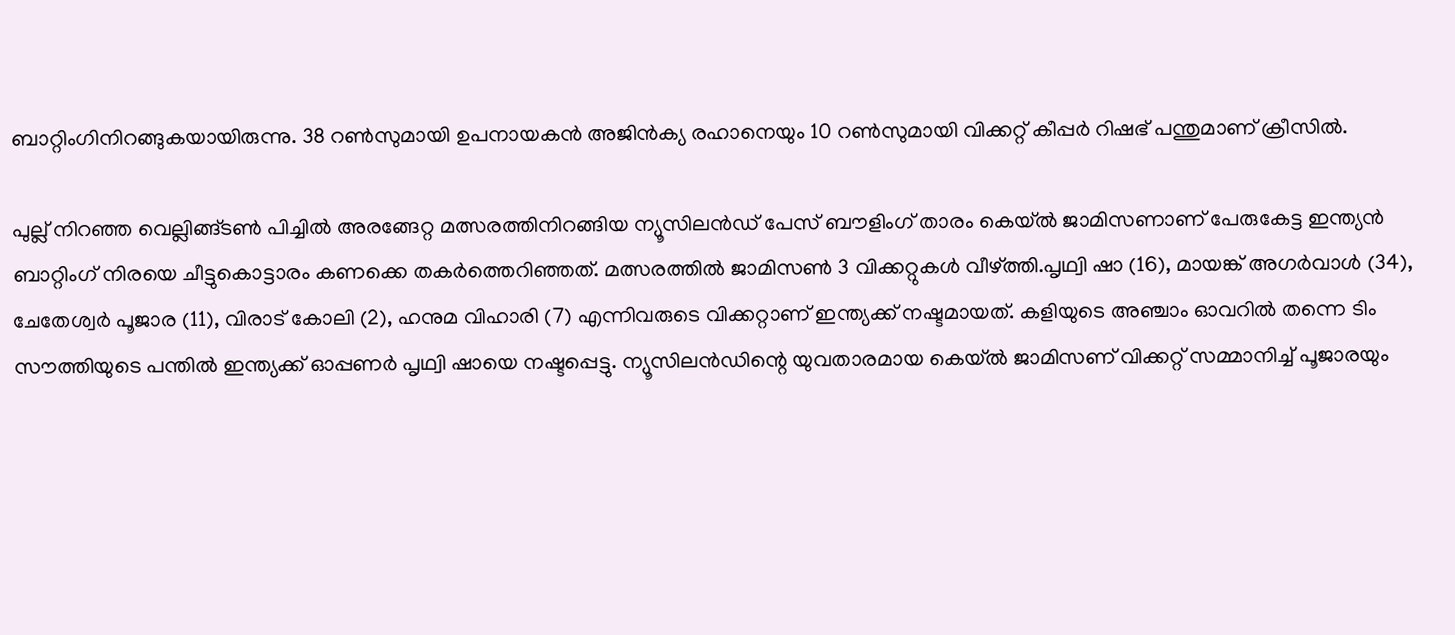ബാറ്റിംഗിനിറങ്ങുകയായിരുന്നു. 38 റണ്‍സുമായി ഉപനായകന്‍ അജിന്‍ക്യ രഹാനെയും 10 റണ്‍സുമായി വിക്കറ്റ് കീപ്പര്‍ റിഷഭ് പന്തുമാണ് ക്രീസില്‍.

പുല്ല് നിറഞ്ഞ വെല്ലിങ്ങ്ടൺ പിച്ചിൽ അരങ്ങേറ്റ മത്സരത്തിനിറങ്ങിയ ന്യൂസിലൻഡ് പേസ് ബൗളിംഗ് താരം കെയ്‌ൽ ജാമിസണാണ് പേരുകേട്ട ഇന്ത്യൻ ബാറ്റിംഗ് നിരയെ ചീട്ടുകൊട്ടാരം കണക്കെ തകർത്തെറിഞ്ഞത്. മത്സരത്തിൽ ജാമിസൺ 3 വിക്കറ്റുകൾ വീഴ്ത്തി.പൃഥ്വി ഷാ (16), മായങ്ക് അഗര്‍വാള്‍ (34), ചേതേശ്വര്‍ പൂജാര (11), വിരാട് കോലി (2), ഹനുമ വിഹാരി (7) എന്നിവരുടെ വിക്കറ്റാണ് ഇന്ത്യക്ക് നഷ്ടമായത്. കളിയുടെ അഞ്ചാം ഓവറിൽ തന്നെ ടിം സൗത്തിയുടെ പന്തിൽ ഇന്ത്യക്ക് ഓപ്പണർ പൃഥ്വി ഷായെ നഷ്ടപ്പെട്ടു. ന്യൂസിലൻഡിന്റെ യുവതാരമായ കെയ്‌ൽ ജാമിസണ് വിക്കറ്റ് സമ്മാനിച്ച് പൂജാരയും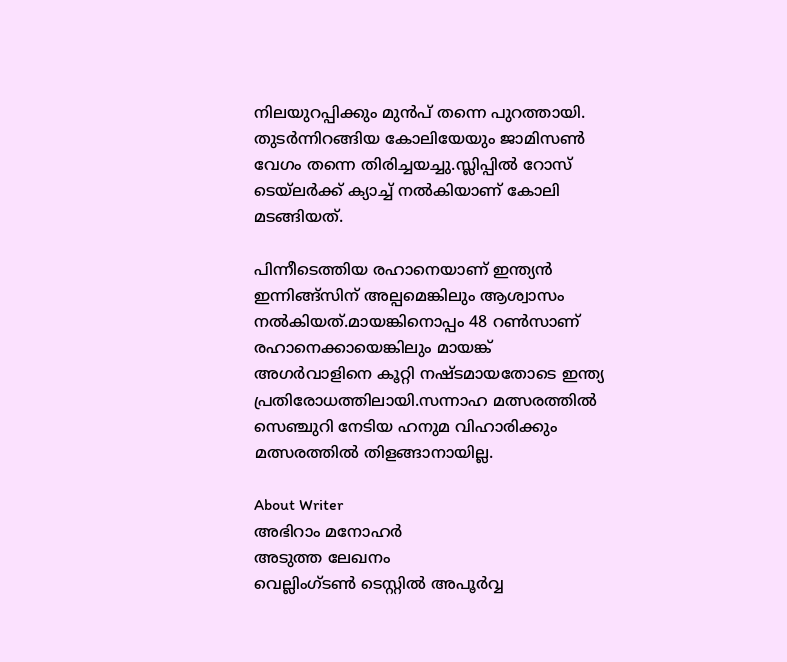നിലയുറപ്പിക്കും മുൻപ് തന്നെ പുറത്തായി. തുടർന്നിറങ്ങിയ കോലിയേയും ജാമിസൺ വേഗം തന്നെ തിരിച്ചയച്ചു.സ്ലിപ്പില്‍ റോസ് ടെയ്‌ലര്‍ക്ക് ക്യാച്ച് നല്‍കിയാണ് കോലി മടങ്ങിയത്.

പിന്നീടെത്തിയ രഹാനെയാണ് ഇന്ത്യൻ ഇന്നിങ്ങ്സിന് അല്പമെങ്കിലും ആശ്വാസം നൽകിയത്.മായങ്കിനൊപ്പം 48 റണ്‍സാണ് രഹാനെക്കായെങ്കിലും മായങ്ക് അഗർവാളിനെ കൂറ്റി നഷ്ടമായതോടെ ഇന്ത്യ പ്രതിരോധത്തിലായി.സന്നാഹ മത്സരത്തില്‍ സെഞ്ചുറി നേടിയ ഹനുമ വിഹാരിക്കും മത്സരത്തിൽ തിളങ്ങാനായില്ല.

About Writer
അഭിറാം മനോഹർ
അടുത്ത ലേഖനം
വെല്ലിംഗ്‌ടൺ ടെസ്റ്റിൽ അപൂർവ്വ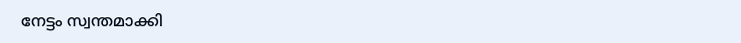നേട്ടം സ്വന്തമാക്കി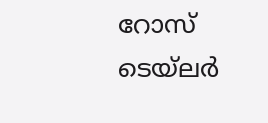റോസ് ടെയ്‌ലർ